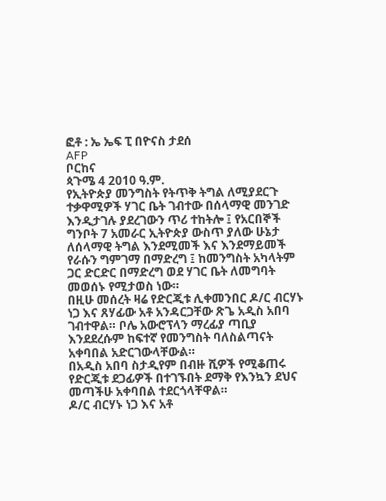ፎቶ : ኤ ኤፍ ፒ በዮናስ ታደሰ
AFP
ቦርከና
ጳጉሜ 4 2010 ዓ.ም.
የኢትዮጵያ መንግስት የትጥቅ ትግል ለሚያደርጉ ተቃዋሚዎች ሃገር ቤት ገብተው በሰላማዊ መንገድ እንዲታገሉ ያደረገውን ጥሪ ተከትሎ ፤ የአርበኞች ግንቦት 7 አመራር ኢትዮጵያ ውስጥ ያለው ሁኔታ ለሰላማዊ ትግል እንደሚመች እና እንደማይመች የራሱን ግምገማ በማድረግ ፤ ከመንግስት አካላትም ጋር ድርድር በማድረግ ወደ ሃገር ቤት ለመግባት መወሰኑ የሚታወስ ነው።
በዚሁ መሰረት ዛሬ የድርጂቱ ሊቀመንበር ዶ/ር ብርሃኑ ነጋ እና ጸሃፊው አቶ አንዳርጋቸው ጽጌ አዲስ አበባ ገብተዋል። ቦሌ አውሮፕላን ማረፊያ ጣቢያ እንደደረሱም ከፍተኛ የመንግስት ባለስልጣናት አቀባበል አድርገውላቸውል።
በአዲስ አበባ ስታዲየም በብዙ ሺዎች የሚቆጠሩ የድርጂቱ ደጋፊዎች በተገኙበት ደማቅ የእንኳን ደህና መጣችሁ አቀባበል ተደርጎላቸዋል።
ዶ/ር ብርሃኑ ነጋ እና አቶ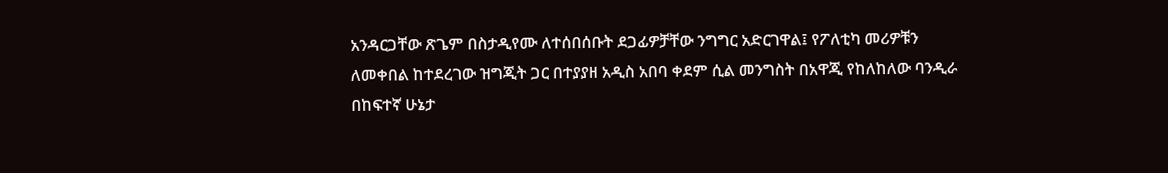አንዳርጋቸው ጽጌም በስታዲየሙ ለተሰበሰቡት ደጋፊዎቻቸው ንግግር አድርገዋል፤ የፖለቲካ መሪዎቹን ለመቀበል ከተደረገው ዝግጂት ጋር በተያያዘ አዲስ አበባ ቀደም ሲል መንግስት በአዋጂ የከለከለው ባንዲራ በከፍተኛ ሁኔታ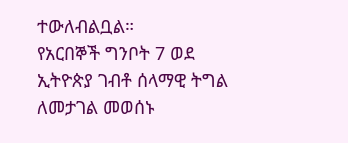ተውለብልቧል።
የአርበኞች ግንቦት 7 ወደ ኢትዮጵያ ገብቶ ሰላማዊ ትግል ለመታገል መወሰኑ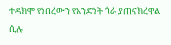ተዳክሞ የነበረውን የአንድነት ጎራ ያጠናክረዋል ሲሉ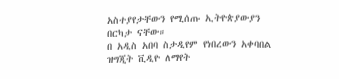አስተያየታቸውን የሚሰጡ ኢትዮጵያውያን በርካታ ናቸው።
በ አዲስ አበባ ስታዲየም የነበረውን አቀባበል ዝግጂት ቪዲዮ ለማየት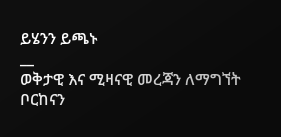ይሄንን ይጫኑ
__
ወቅታዊ እና ሚዛናዊ መረጃን ለማግኘት ቦርከናን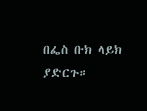በፌስ ቡክ ላይክ ያድርጉ።